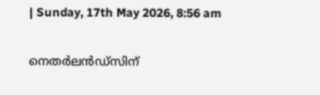| Sunday, 17th May 2026, 8:56 am

നെതർലൻഡ്സിന്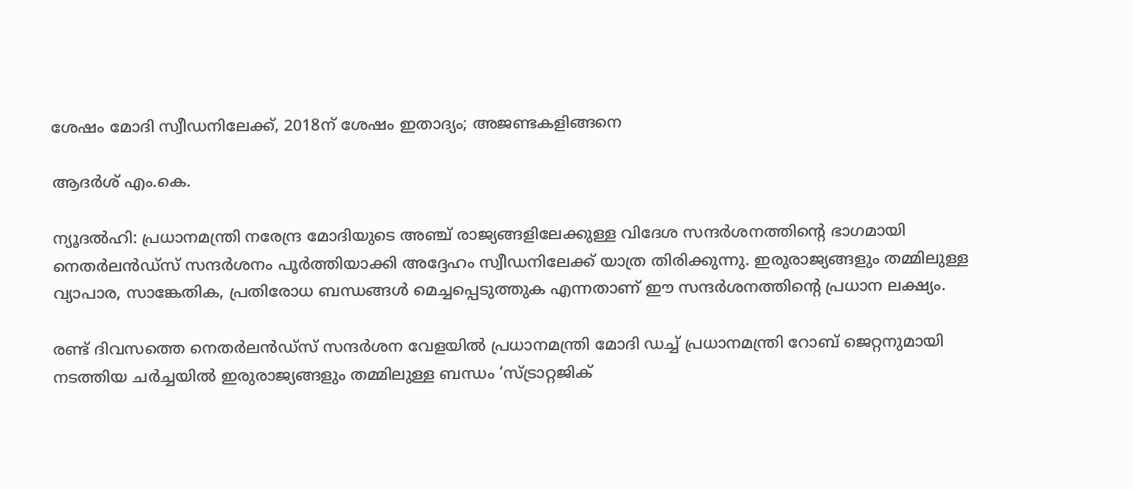ശേഷം മോദി സ്വീഡനിലേക്ക്, 2018ന് ശേഷം ഇതാദ്യം; അജണ്ടകളിങ്ങനെ

ആദര്‍ശ് എം.കെ.

ന്യൂദൽഹി: പ്രധാനമന്ത്രി നരേന്ദ്ര മോദിയുടെ അഞ്ച് രാജ്യങ്ങളിലേക്കുള്ള വിദേശ സന്ദർശനത്തിന്റെ ഭാഗമായി നെതർലൻഡ്‌സ് സന്ദർശനം പൂർത്തിയാക്കി അദ്ദേഹം സ്വീഡനിലേക്ക് യാത്ര തിരിക്കുന്നു. ഇരുരാജ്യങ്ങളും തമ്മിലുള്ള വ്യാപാര, സാങ്കേതിക, പ്രതിരോധ ബന്ധങ്ങൾ മെച്ചപ്പെടുത്തുക എന്നതാണ് ഈ സന്ദർശനത്തിന്റെ പ്രധാന ലക്ഷ്യം.

രണ്ട് ദിവസത്തെ നെതർലൻഡ്‌സ് സന്ദർശന വേളയിൽ പ്രധാനമന്ത്രി മോദി ഡച്ച് പ്രധാനമന്ത്രി റോബ് ജെറ്റനുമായി നടത്തിയ ചർച്ചയിൽ ഇരുരാജ്യങ്ങളും തമ്മിലുള്ള ബന്ധം ‘സ്ട്രാറ്റജിക്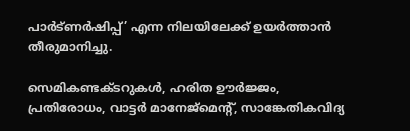പാർട്ണർ‌ഷിപ്പ്’ എന്ന നിലയിലേക്ക് ഉയർത്താൻ തീരുമാനിച്ചു.

സെമികണ്ടക്ടറുകൾ, ഹരിത ഊർജ്ജം, പ്രതിരോധം, വാട്ടർ മാനേജ്‌മെന്റ്, സാങ്കേതികവിദ്യ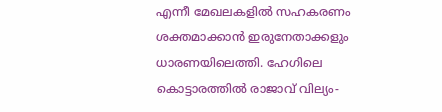എന്നീ മേഖലകളിൽ സഹകരണം ശക്തമാക്കാൻ ഇരുനേതാക്കളും ധാരണയിലെത്തി. ഹേഗിലെ കൊട്ടാരത്തിൽ രാജാവ് വില്യം-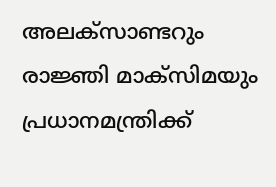അലക്‌സാണ്ടറും രാജ്ഞി മാക്‌സിമയും പ്രധാനമന്ത്രിക്ക്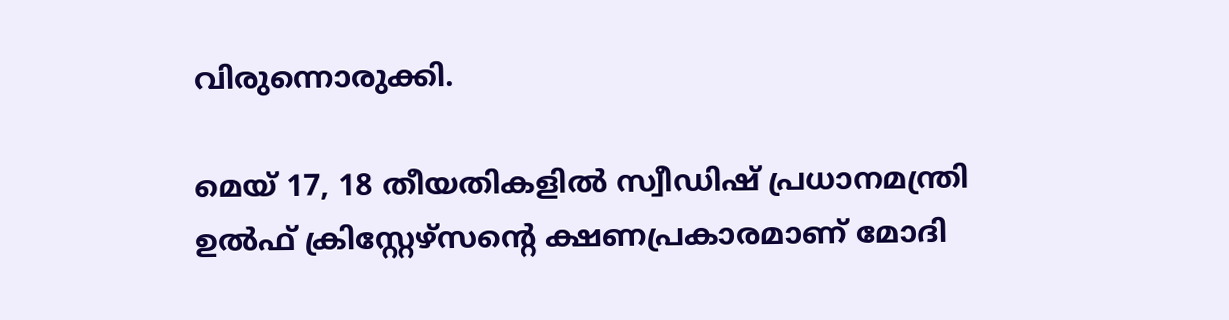വിരുന്നൊരുക്കി.

മെയ് 17, 18 തീയതികളിൽ സ്വീഡിഷ് പ്രധാനമന്ത്രി ഉൽഫ് ക്രിസ്റ്റേഴ്സന്റെ ക്ഷണപ്രകാരമാണ് മോദി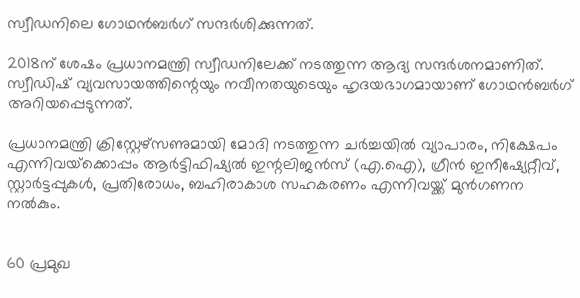സ്വീഡനിലെ ഗോഥൻബർഗ് സന്ദർശിക്കുന്നത്.

2018ന് ശേഷം പ്രധാനമന്ത്രി സ്വീഡനിലേക്ക് നടത്തുന്ന ആദ്യ സന്ദർശനമാണിത്. സ്വീഡിഷ് വ്യവസായത്തിന്റെയും നവീനതയുടെയും ഹൃദയഭാഗമായാണ് ഗോഥൻബർഗ് അറിയപ്പെടുന്നത്.

പ്രധാനമന്ത്രി ക്രിസ്റ്റേഴ്സണുമായി മോദി നടത്തുന്ന ചർച്ചയിൽ വ്യാപാരം, നിക്ഷേപം എന്നിവയ്‌ക്കൊപ്പം ആർട്ടിഫിഷ്യൽ ഇന്റലിജൻസ് (എ.ഐ), ഗ്രീൻ ഇനീഷ്യേറ്റീവ്, സ്റ്റാർട്ടപ്പുകൾ, പ്രതിരോധം, ബഹിരാകാശ സഹകരണം എന്നിവയ്ക്ക് മുൻഗണന നൽകും.


60 പ്രമുഖ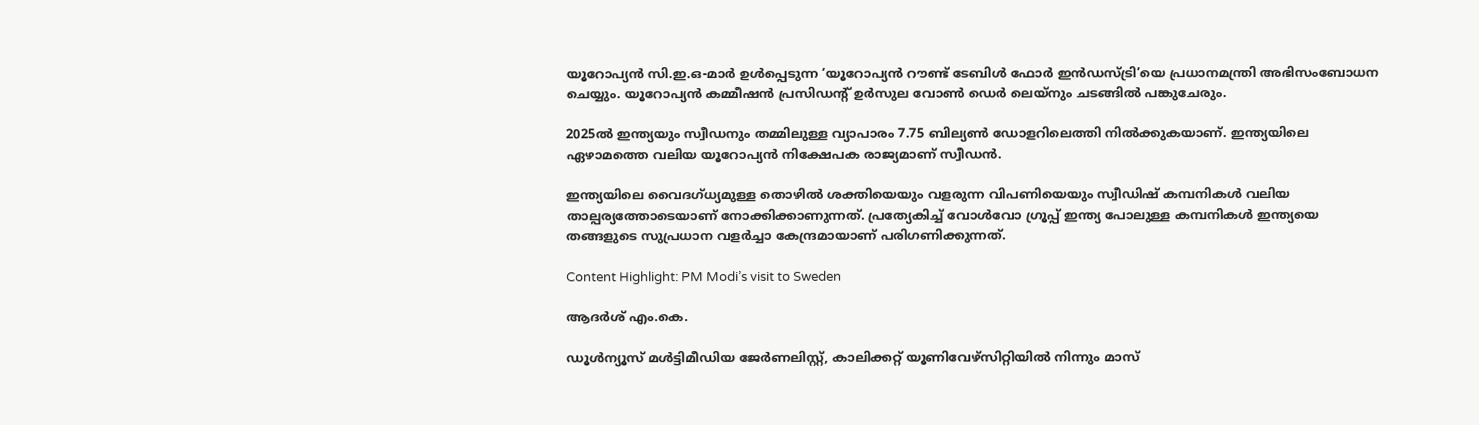യൂറോപ്യൻ സി.ഇ.ഒ-മാർ ഉൾപ്പെടുന്ന ‘യൂറോപ്യൻ റൗണ്ട് ടേബിൾ ഫോർ ഇൻഡസ്ട്രി’യെ പ്രധാനമന്ത്രി അഭിസംബോധന ചെയ്യും. യൂറോപ്യൻ കമ്മീഷൻ പ്രസിഡന്റ് ഉർസുല വോൺ ഡെർ ലെയ്‌നും ചടങ്ങിൽ പങ്കുചേരും.

2025ൽ ഇന്ത്യയും സ്വീഡനും തമ്മിലുള്ള വ്യാപാരം 7.75 ബില്യൺ ഡോളറിലെത്തി നിൽക്കുകയാണ്. ഇന്ത്യയിലെ ഏഴാമത്തെ വലിയ യൂറോപ്യൻ നിക്ഷേപക രാജ്യമാണ് സ്വീഡൻ.

ഇന്ത്യയിലെ വൈദഗ്ധ്യമുള്ള തൊഴിൽ ശക്തിയെയും വളരുന്ന വിപണിയെയും സ്വീഡിഷ് കമ്പനികൾ വലിയ താല്പര്യത്തോടെയാണ് നോക്കിക്കാണുന്നത്. പ്രത്യേകിച്ച് വോൾവോ ഗ്രൂപ്പ് ഇന്ത്യ പോലുള്ള കമ്പനികൾ ഇന്ത്യയെ തങ്ങളുടെ സുപ്രധാന വളർച്ചാ കേന്ദ്രമായാണ് പരിഗണിക്കുന്നത്.

Content Highlight: PM Modi’s visit to Sweden

ആദര്‍ശ് എം.കെ.

ഡൂള്‍ന്യൂസ് മള്‍ട്ടിമീഡിയ ജേര്‍ണലിസ്റ്റ്, കാലിക്കറ്റ് യൂണിവേഴ്സിറ്റിയില്‍ നിന്നും മാസ്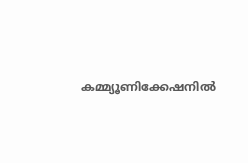കമ്മ്യൂണിക്കേഷനില്‍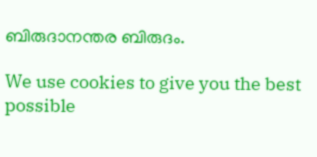ബിരുദാനന്തര ബിരുദം.

We use cookies to give you the best possible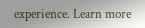experience. Learn more